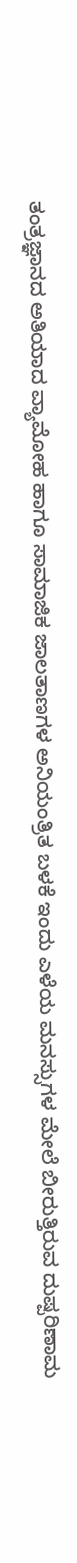ತಂತ್ರಜ್ಞಾನದ ಅತಿಯಾದ ವ್ಯಾಮೋಹ ಹಾಗೂ ಸಾಮಾಜಿಕ ಜಾಲತಾಣಗಳ ಅನಿಯಂತ್ರಿತ ಬಳಕೆ ಇಂದು ಎಳೆಯ ಮನಸ್ಸುಗಳ ಮೇಲೆ ಬೀರುತ್ತಿರುವ ದುಷ್ಪರಿಣಾಮ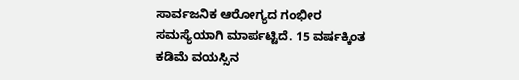ಸಾರ್ವಜನಿಕ ಆರೋಗ್ಯದ ಗಂಭೀರ ಸಮಸ್ಯೆಯಾಗಿ ಮಾರ್ಪಟ್ಟಿದೆ. 15 ವರ್ಷಕ್ಕಿಂತ ಕಡಿಮೆ ವಯಸ್ಸಿನ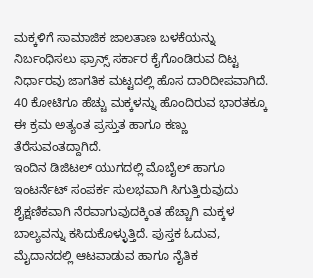ಮಕ್ಕಳಿಗೆ ಸಾಮಾಜಿಕ ಜಾಲತಾಣ ಬಳಕೆಯನ್ನು ನಿರ್ಬಂಧಿಸಲು ಫ್ರಾನ್ಸ್ ಸರ್ಕಾರ ಕೈಗೊಂಡಿರುವ ದಿಟ್ಟ ನಿರ್ಧಾರವು ಜಾಗತಿಕ ಮಟ್ಟದಲ್ಲಿ ಹೊಸ ದಾರಿದೀಪವಾಗಿದೆ. 40 ಕೋಟಿಗೂ ಹೆಚ್ಚು ಮಕ್ಕಳನ್ನು ಹೊಂದಿರುವ ಭಾರತಕ್ಕೂ ಈ ಕ್ರಮ ಅತ್ಯಂತ ಪ್ರಸ್ತುತ ಹಾಗೂ ಕಣ್ಣು ತೆರೆಸುವಂತದ್ದಾಗಿದೆ.
ಇಂದಿನ ಡಿಜಿಟಲ್ ಯುಗದಲ್ಲಿ ಮೊಬೈಲ್ ಹಾಗೂ ಇಂಟರ್ನೆಟ್ ಸಂಪರ್ಕ ಸುಲಭವಾಗಿ ಸಿಗುತ್ತಿರುವುದು ಶೈಕ್ಷಣಿಕವಾಗಿ ನೆರವಾಗುವುದಕ್ಕಿಂತ ಹೆಚ್ಚಾಗಿ ಮಕ್ಕಳ ಬಾಲ್ಯವನ್ನು ಕಸಿದುಕೊಳ್ಳುತ್ತಿದೆ. ಪುಸ್ತಕ ಓದುವ, ಮೈದಾನದಲ್ಲಿ ಆಟವಾಡುವ ಹಾಗೂ ನೈತಿಕ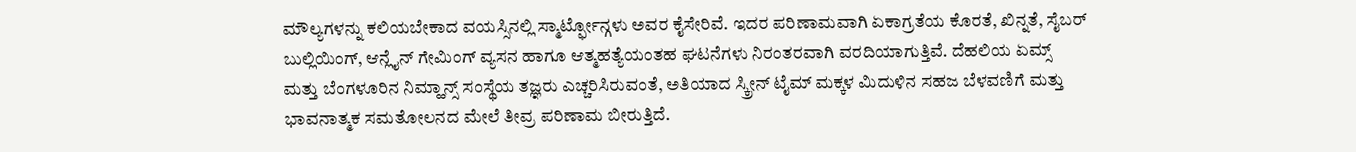ಮೌಲ್ಯಗಳನ್ನು ಕಲಿಯಬೇಕಾದ ವಯಸ್ಸಿನಲ್ಲಿ ಸ್ಮಾರ್ಟ್ಫೋನ್ಗಳು ಅವರ ಕೈಸೇರಿವೆ. ಇದರ ಪರಿಣಾಮವಾಗಿ ಏಕಾಗ್ರತೆಯ ಕೊರತೆ, ಖಿನ್ನತೆ, ಸೈಬರ್ ಬುಲ್ಲಿಯಿಂಗ್, ಆನ್ಲೈನ್ ಗೇಮಿಂಗ್ ವ್ಯಸನ ಹಾಗೂ ಆತ್ಮಹತ್ಯೆಯಂತಹ ಘಟನೆಗಳು ನಿರಂತರವಾಗಿ ವರದಿಯಾಗುತ್ತಿವೆ. ದೆಹಲಿಯ ಏಮ್ಸ್ ಮತ್ತು ಬೆಂಗಳೂರಿನ ನಿಮ್ಹಾನ್ಸ್ ಸಂಸ್ಥೆಯ ತಜ್ಞರು ಎಚ್ಚರಿಸಿರುವಂತೆ, ಅತಿಯಾದ ಸ್ಕ್ರೀನ್ ಟೈಮ್ ಮಕ್ಕಳ ಮಿದುಳಿನ ಸಹಜ ಬೆಳವಣಿಗೆ ಮತ್ತು ಭಾವನಾತ್ಮಕ ಸಮತೋಲನದ ಮೇಲೆ ತೀವ್ರ ಪರಿಣಾಮ ಬೀರುತ್ತಿದೆ.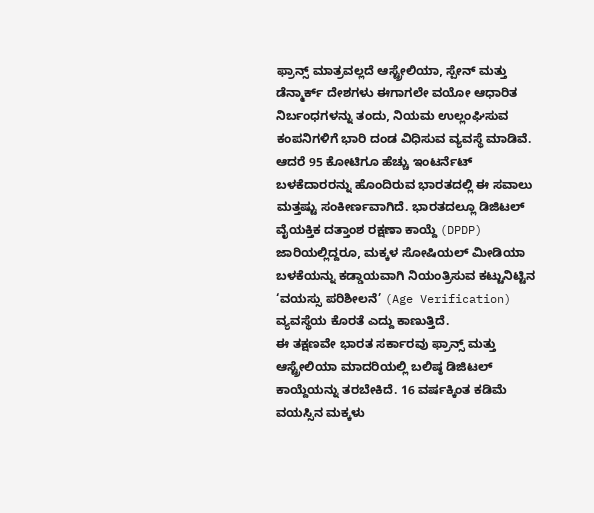ಫ್ರಾನ್ಸ್ ಮಾತ್ರವಲ್ಲದೆ ಆಸ್ಟ್ರೇಲಿಯಾ, ಸ್ಪೇನ್ ಮತ್ತು ಡೆನ್ಮಾರ್ಕ್ ದೇಶಗಳು ಈಗಾಗಲೇ ವಯೋ ಆಧಾರಿತ ನಿರ್ಬಂಧಗಳನ್ನು ತಂದು, ನಿಯಮ ಉಲ್ಲಂಘಿಸುವ ಕಂಪನಿಗಳಿಗೆ ಭಾರಿ ದಂಡ ವಿಧಿಸುವ ವ್ಯವಸ್ಥೆ ಮಾಡಿವೆ. ಆದರೆ 95 ಕೋಟಿಗೂ ಹೆಚ್ಚು ಇಂಟರ್ನೆಟ್ ಬಳಕೆದಾರರನ್ನು ಹೊಂದಿರುವ ಭಾರತದಲ್ಲಿ ಈ ಸವಾಲು ಮತ್ತಷ್ಟು ಸಂಕೀರ್ಣವಾಗಿದೆ. ಭಾರತದಲ್ಲೂ ಡಿಜಿಟಲ್ ವೈಯಕ್ತಿಕ ದತ್ತಾಂಶ ರಕ್ಷಣಾ ಕಾಯ್ದೆ (DPDP) ಜಾರಿಯಲ್ಲಿದ್ದರೂ, ಮಕ್ಕಳ ಸೋಷಿಯಲ್ ಮೀಡಿಯಾ ಬಳಕೆಯನ್ನು ಕಡ್ಡಾಯವಾಗಿ ನಿಯಂತ್ರಿಸುವ ಕಟ್ಟುನಿಟ್ಟಿನ ‘ವಯಸ್ಸು ಪರಿಶೀಲನೆ’ (Age Verification) ವ್ಯವಸ್ಥೆಯ ಕೊರತೆ ಎದ್ದು ಕಾಣುತ್ತಿದೆ.
ಈ ತಕ್ಷಣವೇ ಭಾರತ ಸರ್ಕಾರವು ಫ್ರಾನ್ಸ್ ಮತ್ತು ಆಸ್ಟ್ರೇಲಿಯಾ ಮಾದರಿಯಲ್ಲಿ ಬಲಿಷ್ಠ ಡಿಜಿಟಲ್ ಕಾಯ್ದೆಯನ್ನು ತರಬೇಕಿದೆ. 16 ವರ್ಷಕ್ಕಿಂತ ಕಡಿಮೆ ವಯಸ್ಸಿನ ಮಕ್ಕಳು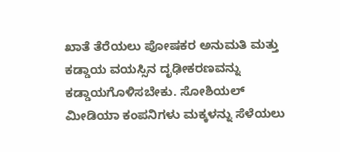ಖಾತೆ ತೆರೆಯಲು ಪೋಷಕರ ಅನುಮತಿ ಮತ್ತು ಕಡ್ಡಾಯ ವಯಸ್ಸಿನ ದೃಢೀಕರಣವನ್ನು ಕಡ್ಡಾಯಗೊಳಿಸಬೇಕು. ಸೋಶಿಯಲ್ ಮೀಡಿಯಾ ಕಂಪನಿಗಳು ಮಕ್ಕಳನ್ನು ಸೆಳೆಯಲು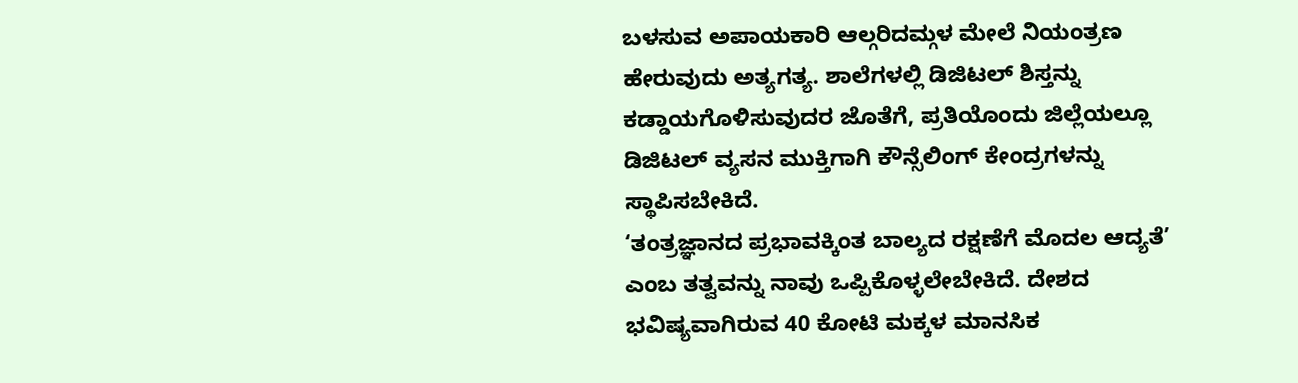ಬಳಸುವ ಅಪಾಯಕಾರಿ ಆಲ್ಗರಿದಮ್ಗಳ ಮೇಲೆ ನಿಯಂತ್ರಣ ಹೇರುವುದು ಅತ್ಯಗತ್ಯ. ಶಾಲೆಗಳಲ್ಲಿ ಡಿಜಿಟಲ್ ಶಿಸ್ತನ್ನು ಕಡ್ಡಾಯಗೊಳಿಸುವುದರ ಜೊತೆಗೆ, ಪ್ರತಿಯೊಂದು ಜಿಲ್ಲೆಯಲ್ಲೂ ಡಿಜಿಟಲ್ ವ್ಯಸನ ಮುಕ್ತಿಗಾಗಿ ಕೌನ್ಸೆಲಿಂಗ್ ಕೇಂದ್ರಗಳನ್ನು ಸ್ಥಾಪಿಸಬೇಕಿದೆ.
‘ತಂತ್ರಜ್ಞಾನದ ಪ್ರಭಾವಕ್ಕಿಂತ ಬಾಲ್ಯದ ರಕ್ಷಣೆಗೆ ಮೊದಲ ಆದ್ಯತೆ’ ಎಂಬ ತತ್ವವನ್ನು ನಾವು ಒಪ್ಪಿಕೊಳ್ಳಲೇಬೇಕಿದೆ. ದೇಶದ ಭವಿಷ್ಯವಾಗಿರುವ 40 ಕೋಟಿ ಮಕ್ಕಳ ಮಾನಸಿಕ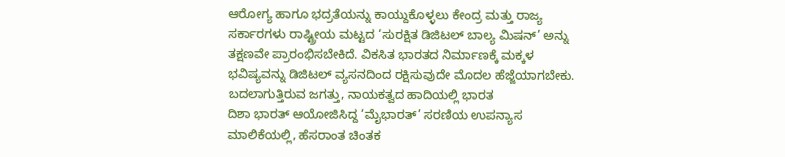ಆರೋಗ್ಯ ಹಾಗೂ ಭದ್ರತೆಯನ್ನು ಕಾಯ್ದುಕೊಳ್ಳಲು ಕೇಂದ್ರ ಮತ್ತು ರಾಜ್ಯ ಸರ್ಕಾರಗಳು ರಾಷ್ಟ್ರೀಯ ಮಟ್ಟದ ‘ಸುರಕ್ಷಿತ ಡಿಜಿಟಲ್ ಬಾಲ್ಯ ಮಿಷನ್’ ಅನ್ನು ತಕ್ಷಣವೇ ಪ್ರಾರಂಭಿಸಬೇಕಿದೆ. ವಿಕಸಿತ ಭಾರತದ ನಿರ್ಮಾಣಕ್ಕೆ ಮಕ್ಕಳ ಭವಿಷ್ಯವನ್ನು ಡಿಜಿಟಲ್ ವ್ಯಸನದಿಂದ ರಕ್ಷಿಸುವುದೇ ಮೊದಲ ಹೆಜ್ಜೆಯಾಗಬೇಕು.
ಬದಲಾಗುತ್ತಿರುವ ಜಗತ್ತು, ನಾಯಕತ್ವದ ಹಾದಿಯಲ್ಲಿ ಭಾರತ
ದಿಶಾ ಭಾರತ್ ಆಯೋಜಿಸಿದ್ದ ‘ಮೈಭಾರತ್’ ಸರಣಿಯ ಉಪನ್ಯಾಸ ಮಾಲಿಕೆಯಲ್ಲಿ, ಹೆಸರಾಂತ ಚಿಂತಕ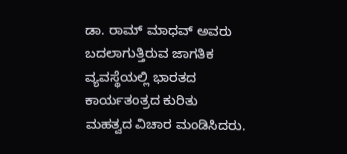ಡಾ. ರಾಮ್ ಮಾಧವ್ ಅವರು ಬದಲಾಗುತ್ತಿರುವ ಜಾಗತಿಕ ವ್ಯವಸ್ಥೆಯಲ್ಲಿ ಭಾರತದ ಕಾರ್ಯತಂತ್ರದ ಕುರಿತು ಮಹತ್ವದ ವಿಚಾರ ಮಂಡಿಸಿದರು.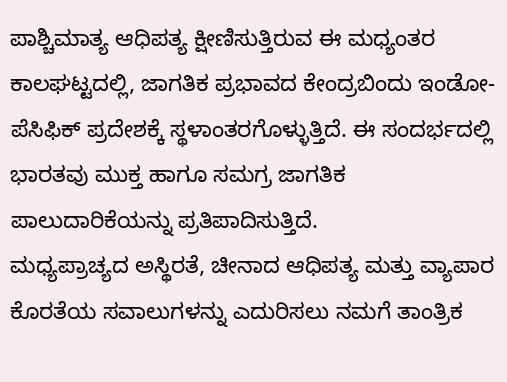ಪಾಶ್ಚಿಮಾತ್ಯ ಆಧಿಪತ್ಯ ಕ್ಷೀಣಿಸುತ್ತಿರುವ ಈ ಮಧ್ಯಂತರ ಕಾಲಘಟ್ಟದಲ್ಲಿ, ಜಾಗತಿಕ ಪ್ರಭಾವದ ಕೇಂದ್ರಬಿಂದು ಇಂಡೋ-ಪೆಸಿಫಿಕ್ ಪ್ರದೇಶಕ್ಕೆ ಸ್ಥಳಾಂತರಗೊಳ್ಳುತ್ತಿದೆ. ಈ ಸಂದರ್ಭದಲ್ಲಿ ಭಾರತವು ಮುಕ್ತ ಹಾಗೂ ಸಮಗ್ರ ಜಾಗತಿಕ ಪಾಲುದಾರಿಕೆಯನ್ನು ಪ್ರತಿಪಾದಿಸುತ್ತಿದೆ.
ಮಧ್ಯಪ್ರಾಚ್ಯದ ಅಸ್ಥಿರತೆ, ಚೀನಾದ ಆಧಿಪತ್ಯ ಮತ್ತು ವ್ಯಾಪಾರ ಕೊರತೆಯ ಸವಾಲುಗಳನ್ನು ಎದುರಿಸಲು ನಮಗೆ ತಾಂತ್ರಿಕ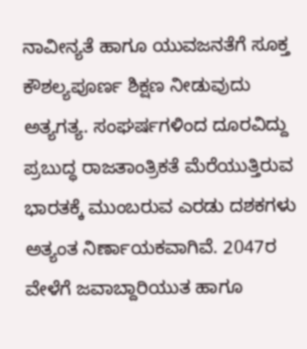ನಾವೀನ್ಯತೆ ಹಾಗೂ ಯುವಜನತೆಗೆ ಸೂಕ್ತ ಕೌಶಲ್ಯಪೂರ್ಣ ಶಿಕ್ಷಣ ನೀಡುವುದು ಅತ್ಯಗತ್ಯ. ಸಂಘರ್ಷಗಳಿಂದ ದೂರವಿದ್ದು ಪ್ರಬುದ್ಧ ರಾಜತಾಂತ್ರಿಕತೆ ಮೆರೆಯುತ್ತಿರುವ ಭಾರತಕ್ಕೆ ಮುಂಬರುವ ಎರಡು ದಶಕಗಳು ಅತ್ಯಂತ ನಿರ್ಣಾಯಕವಾಗಿವೆ. 2047ರ ವೇಳೆಗೆ ಜವಾಬ್ದಾರಿಯುತ ಹಾಗೂ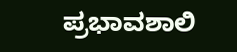ಪ್ರಭಾವಶಾಲಿ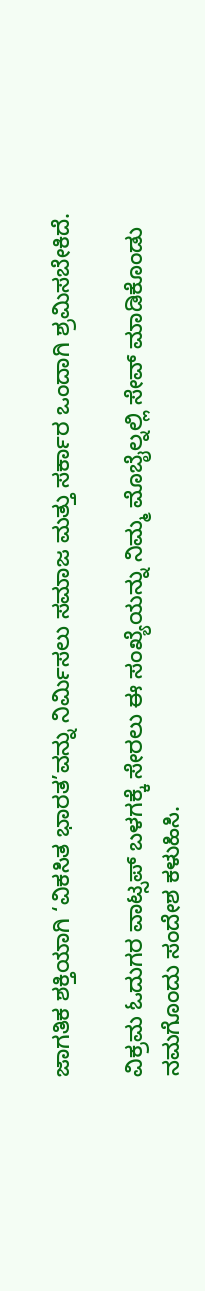ಜಾಗತಿಕ ಶಕ್ತಿಯಾಗಿ ‘ವಿಕಸಿತ ಭಾರತ’ವನ್ನು ನಿರ್ಮಿಸಲು ಸಮಾಜ ಮತ್ತು ಸರ್ಕಾರ ಒಂದಾಗಿ ಶ್ರಮಿಸಬೇಕಿದೆ.

ವಿಕ್ರಮ ಓದುಗರ ವಾಟ್ಸಪ್ ಬಳಗಕ್ಕೆ ಸೇರಲು ಈ ಸಂಖ್ಯೆಯನ್ನು ನಿಮ್ಮ ಮೊಬೈಲ್ನಲ್ಲಿ ಸೇವ್ ಮಾಡಿಕೊಂಡು ನಮಗೊಂದು ಸಂದೇಶ ಕಳುಹಿಸಿ.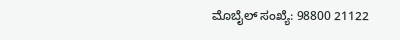ಮೊಬೈಲ್ ಸಂಖ್ಯೆ: 98800 21122